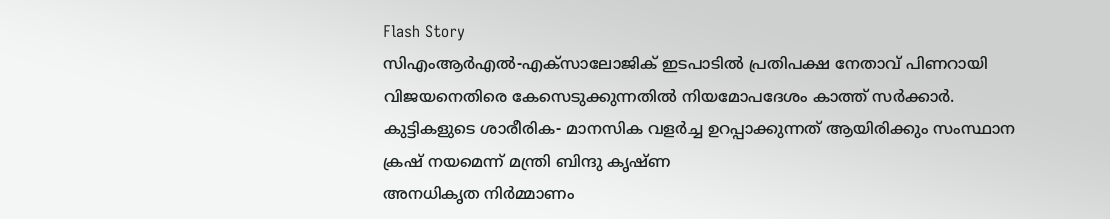Flash Story
സിഎംആർഎൽ-എക്സാലോജിക് ഇടപാടിൽ പ്രതിപക്ഷ നേതാവ് പിണറായി വിജയനെതിരെ കേസെടുക്കുന്നതിൽ നിയമോപദേശം കാത്ത് സർക്കാർ.
കുട്ടികളുടെ ശാരീരിക- മാനസിക വളർച്ച ഉറപ്പാക്കുന്നത് ആയിരിക്കും സംസ്ഥാന ക്രഷ് നയമെന്ന് മന്ത്രി ബിന്ദു കൃഷ്ണ
അനധികൃത നിർമ്മാണം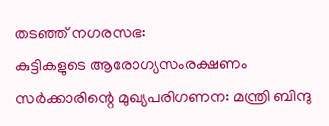തടഞ്ഞ് നഗരസഭ:
കുട്ടികളുടെ ആരോഗ്യസംരക്ഷണം സർക്കാരിന്റെ മുഖ്യപരിഗണന: മന്ത്രി ബിന്ദു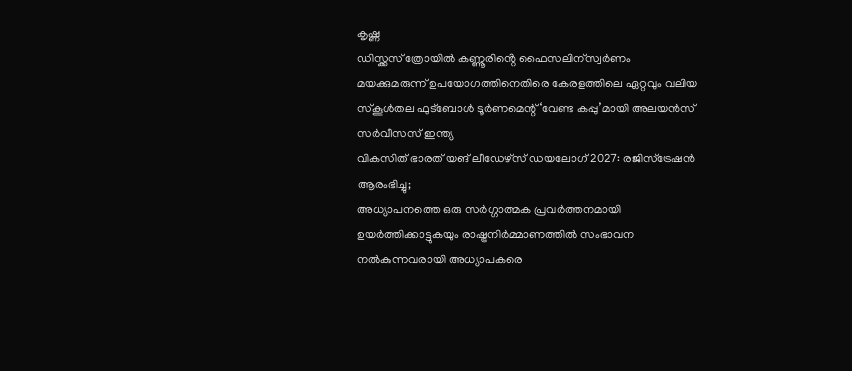കൃഷ്ണ
ഡിസ്ക്കസ് ത്രോയിൽ കണ്ണൂരിൻ്റെ ഫൈസലിന്സ്വർണം
മയക്കുമരുന്ന് ഉപയോഗത്തിനെതിരെ കേരളത്തിലെ ഏറ്റവും വലിയ സ്കൂൾതല ഫുട്ബോൾ ടൂർണമെന്റ് ‘വേണ്ട കപ്പു’മായി അലയൻസ് സർവീസസ് ഇന്ത്യ
വികസിത് ഭാരത് യങ് ലീഡേഴ്സ് ഡയലോഗ് 2027: രജിസ്ട്രേഷൻ ആരംഭിച്ചു;
അധ്യാപനത്തെ ഒരു സർഗ്ഗാത്മക പ്രവർത്തനമായി ഉയർത്തിക്കാട്ടുകയും രാഷ്ട്രനിർമ്മാണത്തിൽ സംഭാവന നൽകുന്നവരായി അധ്യാപകരെ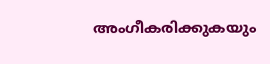അംഗീകരിക്കുകയും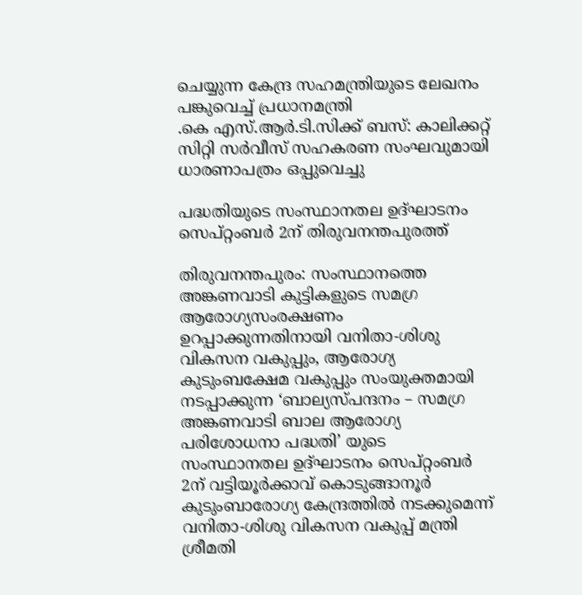ചെയ്യുന്ന കേന്ദ്ര സഹമന്ത്രിയുടെ ലേഖനം പങ്കുവെച്ച് പ്രധാനമന്ത്രി
.കെ എസ്.ആർ.ടി.സിക്ക് ബസ്: കാലിക്കറ്റ് സിറ്റി സർവീസ് സഹകരണ സംഘവുമായി ധാരണാപത്രം ഒപ്പുവെച്ചു

പദ്ധതിയുടെ സംസ്ഥാനതല ഉദ്ഘാടനം സെപ്റ്റംബർ 2ന് തിരുവനന്തപുരത്ത്

തിരുവനന്തപുരം: സംസ്ഥാനത്തെ അങ്കണവാടി കുട്ടികളുടെ സമഗ്ര ആരോഗ്യസംരക്ഷണം ഉറപ്പാക്കുന്നതിനായി വനിതാ-ശിശു വികസന വകുപ്പും, ആരോഗ്യ കുടുംബക്ഷേമ വകുപ്പും സംയുക്തമായി നടപ്പാക്കുന്ന ‘ബാല്യസ്പന്ദനം – സമഗ്ര അങ്കണവാടി ബാല ആരോഗ്യ പരിശോധനാ പദ്ധതി’ യുടെ സംസ്ഥാനതല ഉദ്ഘാടനം സെപ്റ്റംബർ 2ന് വട്ടിയൂർക്കാവ് കൊടുങ്ങാനൂർ കുടുംബാരോഗ്യ കേന്ദ്രത്തിൽ നടക്കുമെന്ന് വനിതാ-ശിശു വികസന വകുപ്പ് മന്ത്രി ശ്രീമതി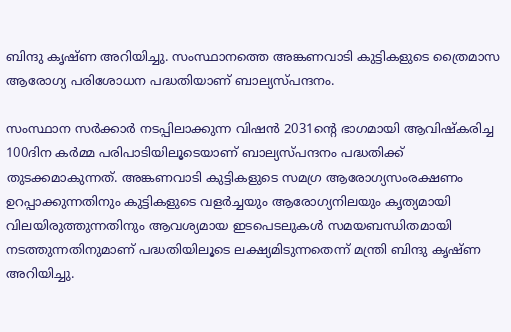ബിന്ദു കൃഷ്ണ അറിയിച്ചു. സംസ്ഥാനത്തെ അങ്കണവാടി കുട്ടികളുടെ ത്രൈമാസ ആരോഗ്യ പരിശോധന പദ്ധതിയാണ് ബാല്യസ്പന്ദനം.

സംസ്ഥാന സർക്കാർ നടപ്പിലാക്കുന്ന വിഷൻ 2031ന്റെ ഭാഗമായി ആവിഷ്‌കരിച്ച 100ദിന കർമ്മ പരിപാടിയിലൂടെയാണ് ബാല്യസ്പന്ദനം പദ്ധതിക്ക് തുടക്കമാകുന്നത്. അങ്കണവാടി കുട്ടികളുടെ സമഗ്ര ആരോഗ്യസംരക്ഷണം ഉറപ്പാക്കുന്നതിനും കുട്ടികളുടെ വളർച്ചയും ആരോഗ്യനിലയും കൃത്യമായി വിലയിരുത്തുന്നതിനും ആവശ്യമായ ഇടപെടലുകൾ സമയബന്ധിതമായി നടത്തുന്നതിനുമാണ് പദ്ധതിയിലൂടെ ലക്ഷ്യമിടുന്നതെന്ന് മന്ത്രി ബിന്ദു കൃഷ്ണ അറിയിച്ചു.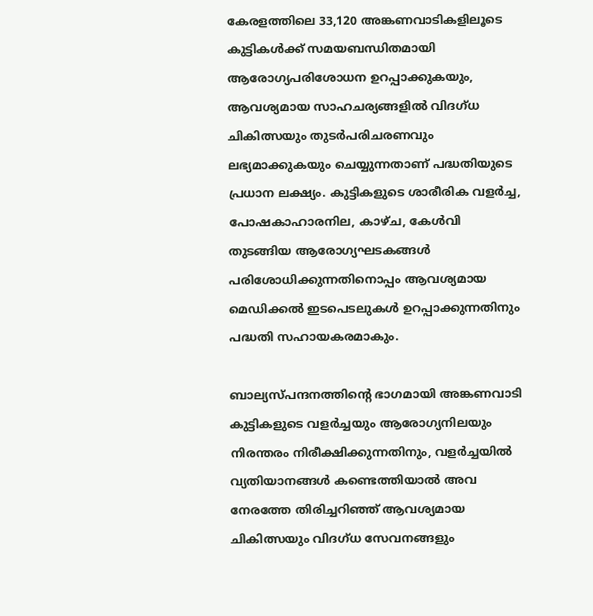കേരളത്തിലെ 33,120 അങ്കണവാടികളിലൂടെ കുട്ടികൾക്ക് സമയബന്ധിതമായി ആരോഗ്യപരിശോധന ഉറപ്പാക്കുകയും, ആവശ്യമായ സാഹചര്യങ്ങളിൽ വിദഗ്ധ ചികിത്സയും തുടർപരിചരണവും ലഭ്യമാക്കുകയും ചെയ്യുന്നതാണ് പദ്ധതിയുടെ പ്രധാന ലക്ഷ്യം. കുട്ടികളുടെ ശാരീരിക വളർച്ച, പോഷകാഹാരനില, കാഴ്ച, കേൾവി തുടങ്ങിയ ആരോഗ്യഘടകങ്ങൾ പരിശോധിക്കുന്നതിനൊപ്പം ആവശ്യമായ മെഡിക്കൽ ഇടപെടലുകൾ ഉറപ്പാക്കുന്നതിനും പദ്ധതി സഹായകരമാകും.

ബാല്യസ്പന്ദനത്തിന്റെ ഭാഗമായി അങ്കണവാടി കുട്ടികളുടെ വളർച്ചയും ആരോഗ്യനിലയും നിരന്തരം നിരീക്ഷിക്കുന്നതിനും, വളർച്ചയിൽ വ്യതിയാനങ്ങൾ കണ്ടെത്തിയാൽ അവ നേരത്തേ തിരിച്ചറിഞ്ഞ് ആവശ്യമായ ചികിത്സയും വിദഗ്ധ സേവനങ്ങളും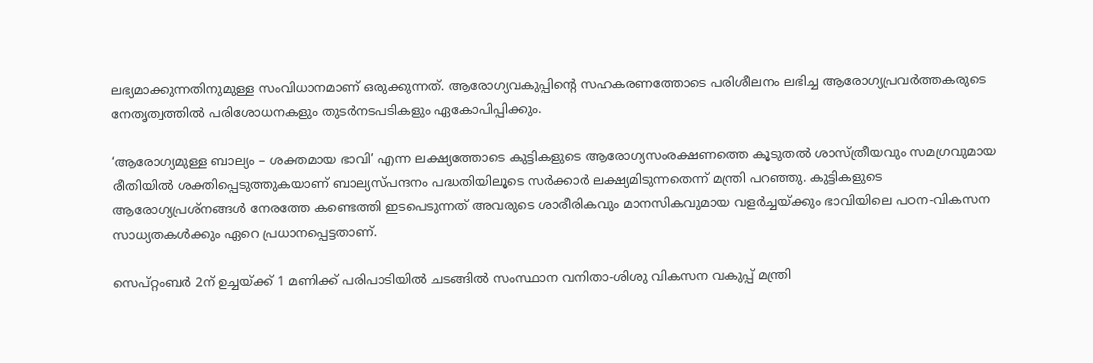ലഭ്യമാക്കുന്നതിനുമുള്ള സംവിധാനമാണ് ഒരുക്കുന്നത്. ആരോഗ്യവകുപ്പിന്റെ സഹകരണത്തോടെ പരിശീലനം ലഭിച്ച ആരോഗ്യപ്രവർത്തകരുടെ നേതൃത്വത്തിൽ പരിശോധനകളും തുടർനടപടികളും ഏകോപിപ്പിക്കും.

‘ആരോഗ്യമുള്ള ബാല്യം – ശക്തമായ ഭാവി’ എന്ന ലക്ഷ്യത്തോടെ കുട്ടികളുടെ ആരോഗ്യസംരക്ഷണത്തെ കൂടുതൽ ശാസ്ത്രീയവും സമഗ്രവുമായ രീതിയിൽ ശക്തിപ്പെടുത്തുകയാണ് ബാല്യസ്പന്ദനം പദ്ധതിയിലൂടെ സർക്കാർ ലക്ഷ്യമിടുന്നതെന്ന് മന്ത്രി പറഞ്ഞു. കുട്ടികളുടെ ആരോഗ്യപ്രശ്നങ്ങൾ നേരത്തേ കണ്ടെത്തി ഇടപെടുന്നത് അവരുടെ ശാരീരികവും മാനസികവുമായ വളർച്ചയ്ക്കും ഭാവിയിലെ പഠന-വികസന സാധ്യതകൾക്കും ഏറെ പ്രധാനപ്പെട്ടതാണ്.

സെപ്റ്റംബർ 2ന് ഉച്ചയ്ക്ക് 1 മണിക്ക് പരിപാടിയിൽ ചടങ്ങിൽ സംസ്ഥാന വനിതാ-ശിശു വികസന വകുപ്പ് മന്ത്രി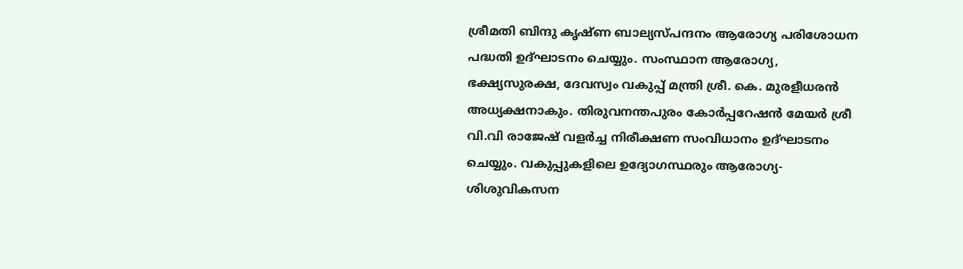ശ്രീമതി ബിന്ദു കൃഷ്ണ ബാല്യസ്പന്ദനം ആരോഗ്യ പരിശോധന പദ്ധതി ഉദ്ഘാടനം ചെയ്യും. സംസ്ഥാന ആരോഗ്യ, ഭക്ഷ്യസുരക്ഷ, ദേവസ്വം വകുപ്പ് മന്ത്രി ശ്രീ. കെ. മുരളീധരൻ അധ്യക്ഷനാകും. തിരുവനന്തപുരം കോർപ്പറേഷൻ മേയർ ശ്രീ വി.വി രാജേഷ് വളർച്ച നിരീക്ഷണ സംവിധാനം ഉദ്ഘാടനം ചെയ്യും. വകുപ്പുകളിലെ ഉദ്യോഗസ്ഥരും ആരോഗ്യ-ശിശുവികസന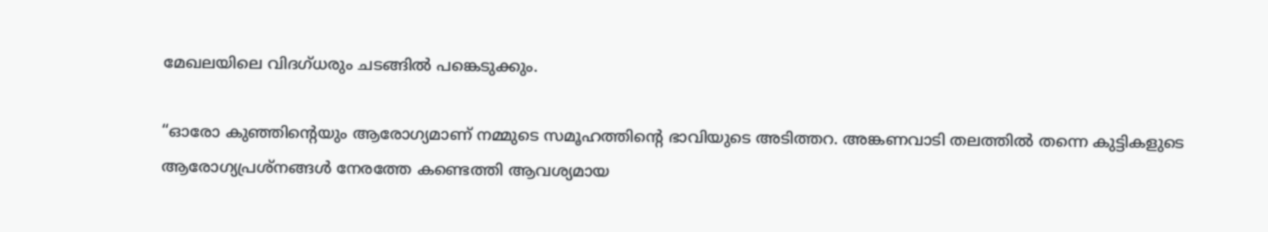മേഖലയിലെ വിദഗ്ധരും ചടങ്ങിൽ പങ്കെടുക്കും.

“ഓരോ കുഞ്ഞിന്റെയും ആരോഗ്യമാണ് നമ്മുടെ സമൂഹത്തിന്റെ ഭാവിയുടെ അടിത്തറ. അങ്കണവാടി തലത്തിൽ തന്നെ കുട്ടികളുടെ ആരോഗ്യപ്രശ്നങ്ങൾ നേരത്തേ കണ്ടെത്തി ആവശ്യമായ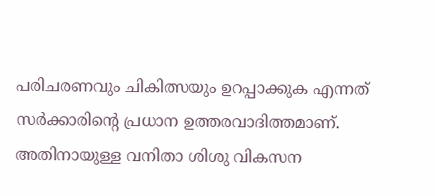പരിചരണവും ചികിത്സയും ഉറപ്പാക്കുക എന്നത് സർക്കാരിന്റെ പ്രധാന ഉത്തരവാദിത്തമാണ്. അതിനായുള്ള വനിതാ ശിശു വികസന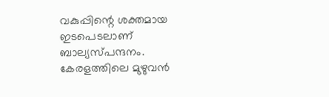വകുപ്പിന്റെ ശക്തമായ ഇടപെടലാണ് ബാല്യസ്പന്ദനം. കേരളത്തിലെ മുഴുവൻ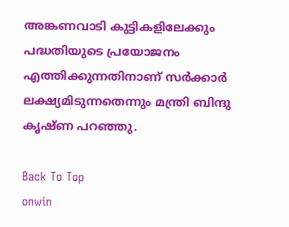അങ്കണവാടി കുട്ടികളിലേക്കും പദ്ധതിയുടെ പ്രയോജനം എത്തിക്കുന്നതിനാണ് സർക്കാർ ലക്ഷ്യമിടുന്നതെന്നും മന്ത്രി ബിന്ദു കൃഷ്ണ പറഞ്ഞു.

Back To Top
onwin